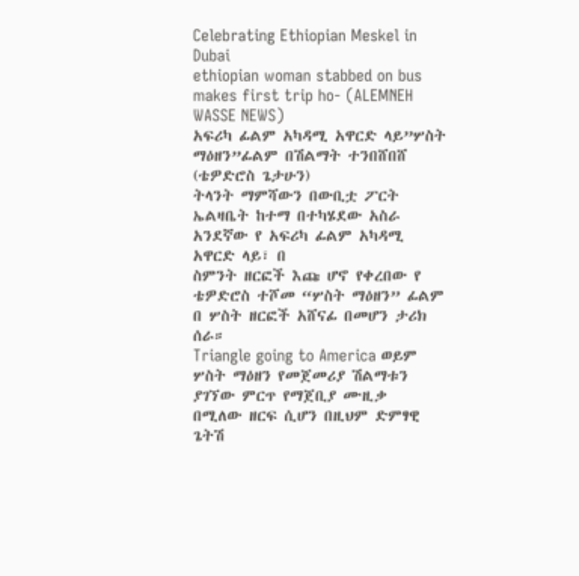Celebrating Ethiopian Meskel in Dubai
ethiopian woman stabbed on bus makes first trip ho- (ALEMNEH WASSE NEWS)
አፍሪካ ፊልም አካዳሚ አዋርድ ላይ”ሦስት ማዕዘን”ፊልም በሽልማት ተንበሸበሸ (ቴዎድሮስ ጌታሁን)
ትላንት ማምሻውን በውቢቷ ፖርት ኤልዛቤት ከተማ በተካሄደው አስራ አንደኛው የ አፍሪካ ፊልም አካዳሚ አዋርድ ላይ፣ በ
ስምንት ዘርፎች እጩ ሆኖ የቀረበው የ ቴዎድሮስ ተሾመ “ሦስት ማዕዘን” ፊልም በ ሦስት ዘርፎች አሸናፊ በመሆን ታሪክ ሰራ።
Triangle going to America ወይም ሦስት ማዕዘን የመጀመሪያ ሽልማቱን ያገኘው ምርጥ የማጀቢያ ሙዚቃ
በሚለው ዘርፍ ሲሆን በዚህም ድምፃዊ ጌትሽ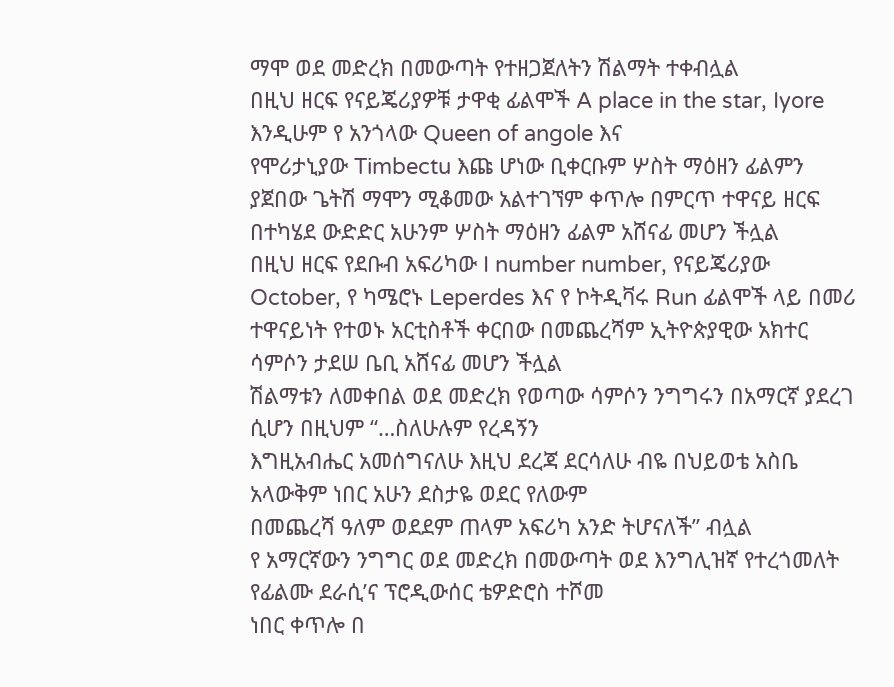ማሞ ወደ መድረክ በመውጣት የተዘጋጀለትን ሽልማት ተቀብሏል
በዚህ ዘርፍ የናይጄሪያዎቹ ታዋቂ ፊልሞች A place in the star, Iyore እንዲሁም የ አንጎላው Queen of angole እና
የሞሪታኒያው Timbectu እጩ ሆነው ቢቀርቡም ሦስት ማዕዘን ፊልምን ያጀበው ጌትሽ ማሞን ሚቆመው አልተገኘም ቀጥሎ በምርጥ ተዋናይ ዘርፍ በተካሄደ ውድድር አሁንም ሦስት ማዕዘን ፊልም አሸናፊ መሆን ችሏል
በዚህ ዘርፍ የደቡብ አፍሪካው I number number, የናይጄሪያው October, የ ካሜሮኑ Leperdes እና የ ኮትዲቫሩ Run ፊልሞች ላይ በመሪ ተዋናይነት የተወኑ አርቲስቶች ቀርበው በመጨረሻም ኢትዮጵያዊው አክተር ሳምሶን ታደሠ ቤቢ አሸናፊ መሆን ችሏል
ሽልማቱን ለመቀበል ወደ መድረክ የወጣው ሳምሶን ንግግሩን በአማርኛ ያደረገ ሲሆን በዚህም “…ስለሁሉም የረዳኝን
እግዚአብሔር አመሰግናለሁ እዚህ ደረጃ ደርሳለሁ ብዬ በህይወቴ አስቤ አላውቅም ነበር አሁን ደስታዬ ወደር የለውም
በመጨረሻ ዓለም ወደደም ጠላም አፍሪካ አንድ ትሆናለች” ብሏል
የ አማርኛውን ንግግር ወደ መድረክ በመውጣት ወደ እንግሊዝኛ የተረጎመለት የፊልሙ ደራሲ’ና ፕሮዲውሰር ቴዎድሮስ ተሾመ
ነበር ቀጥሎ በ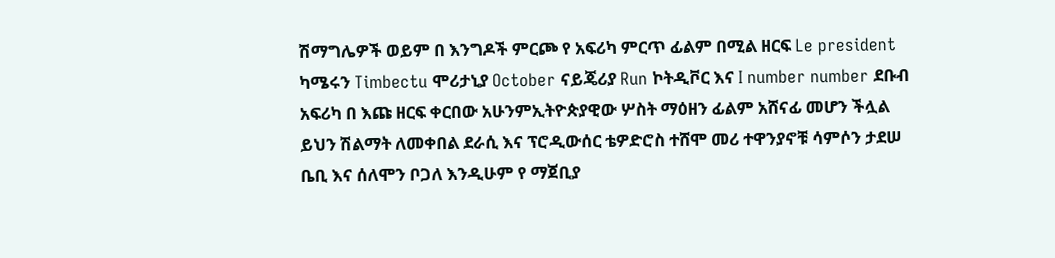ሽማግሌዎች ወይም በ እንግዶች ምርጮ የ አፍሪካ ምርጥ ፊልም በሚል ዘርፍ Le president ካሜሩን Timbectu ሞሪታኒያ October ናይጄሪያ Run ኮትዲቮር እና I number number ደቡብ አፍሪካ በ እጩ ዘርፍ ቀርበው አሁንምኢትዮጵያዊው ሦስት ማዕዘን ፊልም አሸናፊ መሆን ችሏል ይህን ሽልማት ለመቀበል ደራሲ እና ፕሮዲውሰር ቴዎድሮስ ተሸሞ መሪ ተዋንያኖቹ ሳምሶን ታደሠ ቤቢ እና ሰለሞን ቦጋለ እንዲሁም የ ማጀቢያ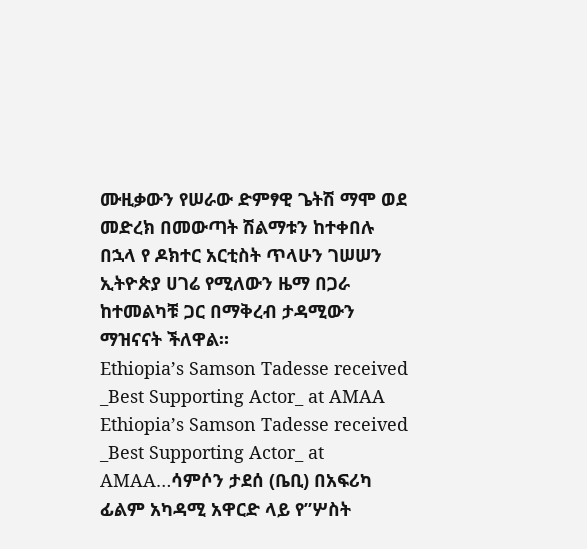ሙዚቃውን የሠራው ድምፃዊ ጌትሽ ማሞ ወደ መድረክ በመውጣት ሽልማቱን ከተቀበሉ በኋላ የ ዶክተር አርቲስት ጥላሁን ገሠሠን ኢትዮጵያ ሀገሬ የሚለውን ዜማ በጋራ ከተመልካቹ ጋር በማቅረብ ታዳሚውን ማዝናናት ችለዋል።
Ethiopia’s Samson Tadesse received _Best Supporting Actor_ at AMAA
Ethiopia’s Samson Tadesse received _Best Supporting Actor_ at AMAA…ሳምሶን ታደሰ (ቤቢ) በአፍሪካ ፊልም አካዳሚ አዋርድ ላይ የ”ሦስት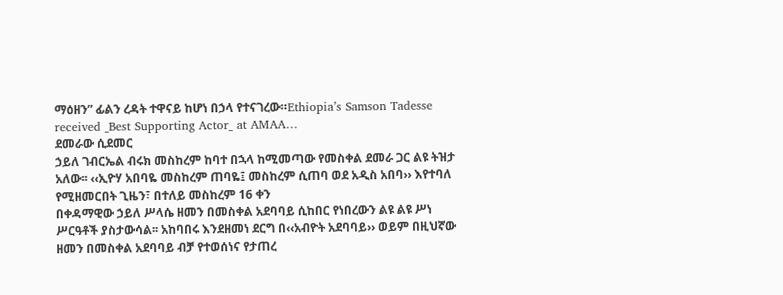ማዕዘን” ፊልን ረዳት ተዋናይ ከሆነ በኃላ የተናገረው።Ethiopia’s Samson Tadesse received _Best Supporting Actor_ at AMAA…
ደመራው ሲደመር
ኃይለ ገብርኤል ብሩክ መስከረም ከባተ በኋላ ከሚመጣው የመስቀል ደመራ ጋር ልዩ ትዝታ አለው፡፡ ‹‹ኢዮሃ አበባዬ መስከረም ጠባዬ፤ መስከረም ሲጠባ ወደ አዲስ አበባ›› እየተባለ የሚዘመርበት ጊዜን፣ በተለይ መስከረም 16 ቀን
በቀዳማዊው ኃይለ ሥላሴ ዘመን በመስቀል አደባባይ ሲከበር የነበረውን ልዩ ልዩ ሥነ ሥርዓቶች ያስታውሳል፡፡ አከባበሩ እንደዘመነ ደርግ በ‹‹አብዮት አደባባይ›› ወይም በዚህኛው ዘመን በመስቀል አደባባይ ብቻ የተወሰነና የታጠረ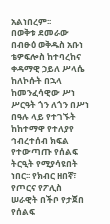አልነበረም፡፡
በወቅቱ ደመራው በብፁዕ ወቅዱስ አቡነ ቴዎፍሎስ ከተባረከና ቀዳማዊ ኃይለ ሥላሴ ከለኮሱት በኋላ ከመንፈሳዊው ሥነ ሥርዓት ጎን ለጎን በሥነ በዓሉ ላይ የተገኙት ከከተማዋ የተለያየ ኅብረተሰብ ክፍል የተውጣጡ የሰልፍ ትርዒት የሚያሳዩበት ነበር፡፡ የክብር ዘበኛ፣ የጦርና የፖሊስ ሠራዊት በችቦ የታጀበ የሰልፍ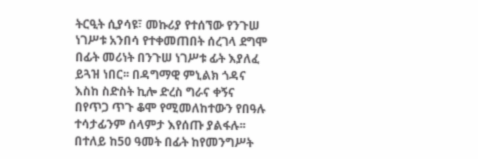ትርዒት ሲያሳዩ፣ መኩሪያ የተሰኘው የንጉሠ ነገሥቱ አንበሳ የተቀመጠበት ሰረገላ ደግሞ በፊት መሪነት በንጉሠ ነገሥቱ ፊት እያለፈ ይጓዝ ነበር፡፡ በዳግማዊ ምኒልክ ጎዳና እስከ ስድስት ኪሎ ድረስ ግራና ቀኝና በየጥጋ ጥጉ ቆሞ የሚመለከተውን የበዓሉ ተሳታፊንም ሰላምታ እየሰጡ ያልፋሉ፡፡
በተለይ ከ50 ዓመት በፊት ከየመንግሥት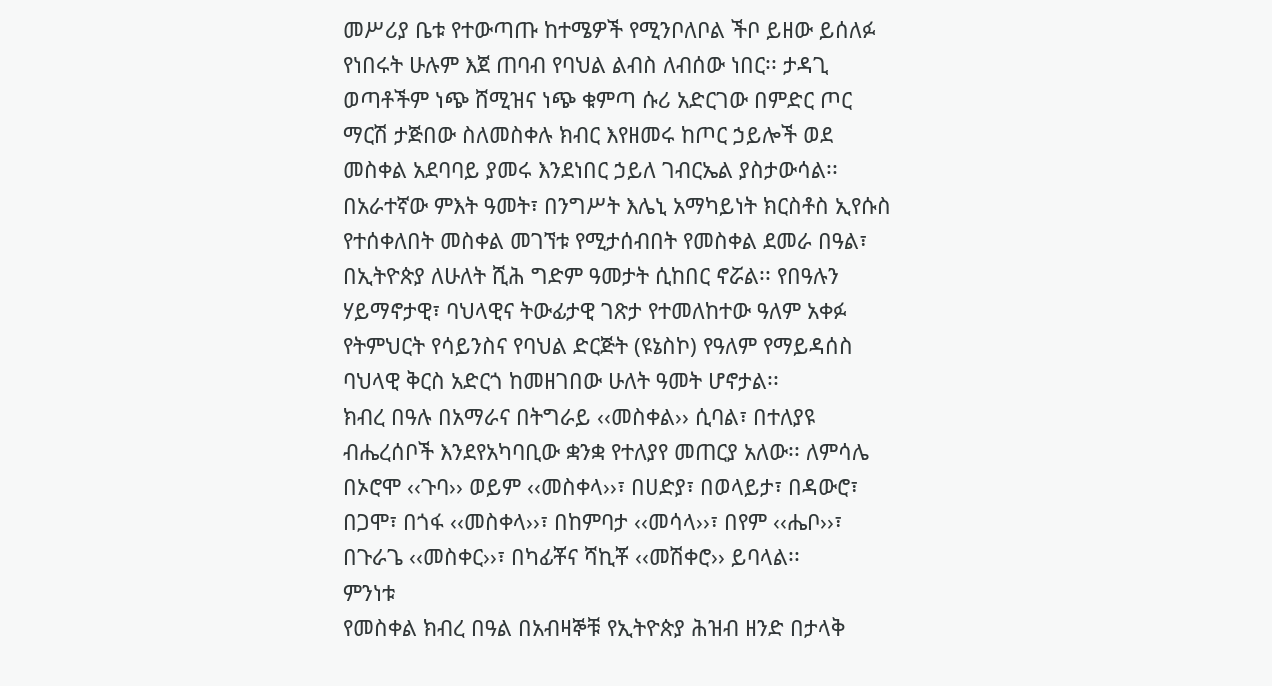መሥሪያ ቤቱ የተውጣጡ ከተሜዎች የሚንቦለቦል ችቦ ይዘው ይሰለፉ የነበሩት ሁሉም እጀ ጠባብ የባህል ልብስ ለብሰው ነበር፡፡ ታዳጊ ወጣቶችም ነጭ ሸሚዝና ነጭ ቁምጣ ሱሪ አድርገው በምድር ጦር ማርሽ ታጅበው ስለመስቀሉ ክብር እየዘመሩ ከጦር ኃይሎች ወደ መስቀል አደባባይ ያመሩ እንደነበር ኃይለ ገብርኤል ያስታውሳል፡፡
በአራተኛው ምእት ዓመት፣ በንግሥት እሌኒ አማካይነት ክርስቶስ ኢየሱስ የተሰቀለበት መስቀል መገኘቱ የሚታሰብበት የመስቀል ደመራ በዓል፣ በኢትዮጵያ ለሁለት ሺሕ ግድም ዓመታት ሲከበር ኖሯል፡፡ የበዓሉን ሃይማኖታዊ፣ ባህላዊና ትውፊታዊ ገጽታ የተመለከተው ዓለም አቀፉ የትምህርት የሳይንስና የባህል ድርጅት (ዩኔስኮ) የዓለም የማይዳሰስ ባህላዊ ቅርስ አድርጎ ከመዘገበው ሁለት ዓመት ሆኖታል፡፡
ክብረ በዓሉ በአማራና በትግራይ ‹‹መስቀል›› ሲባል፣ በተለያዩ ብሔረሰቦች እንደየአካባቢው ቋንቋ የተለያየ መጠርያ አለው፡፡ ለምሳሌ በኦሮሞ ‹‹ጉባ›› ወይም ‹‹መስቀላ››፣ በሀድያ፣ በወላይታ፣ በዳውሮ፣ በጋሞ፣ በጎፋ ‹‹መስቀላ››፣ በከምባታ ‹‹መሳላ››፣ በየም ‹‹ሔቦ››፣ በጉራጌ ‹‹መስቀር››፣ በካፊቾና ሻኪቾ ‹‹መሽቀሮ›› ይባላል፡፡
ምንነቱ
የመስቀል ክብረ በዓል በአብዛኞቹ የኢትዮጵያ ሕዝብ ዘንድ በታላቅ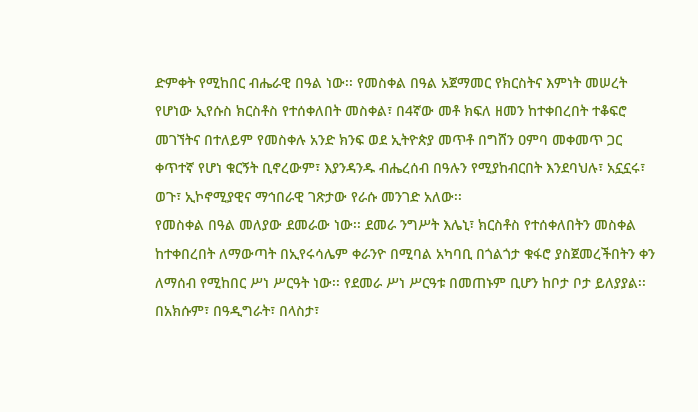ድምቀት የሚከበር ብሔራዊ በዓል ነው፡፡ የመስቀል በዓል አጀማመር የክርስትና እምነት መሠረት የሆነው ኢየሱስ ክርስቶስ የተሰቀለበት መስቀል፣ በ4ኛው መቶ ክፍለ ዘመን ከተቀበረበት ተቆፍሮ መገኘትና በተለይም የመስቀሉ አንድ ክንፍ ወደ ኢትዮጵያ መጥቶ በግሸን ዐምባ መቀመጥ ጋር ቀጥተኛ የሆነ ቁርኝት ቢኖረውም፣ እያንዳንዱ ብሔረሰብ በዓሉን የሚያከብርበት እንደባህሉ፣ አኗኗሩ፣ ወጉ፣ ኢኮኖሚያዊና ማኅበራዊ ገጽታው የራሱ መንገድ አለው፡፡
የመስቀል በዓል መለያው ደመራው ነው፡፡ ደመራ ንግሥት እሌኒ፣ ክርስቶስ የተሰቀለበትን መስቀል ከተቀበረበት ለማውጣት በኢየሩሳሌም ቀራንዮ በሚባል አካባቢ በጎልጎታ ቁፋሮ ያስጀመረችበትን ቀን ለማሰብ የሚከበር ሥነ ሥርዓት ነው፡፡ የደመራ ሥነ ሥርዓቱ በመጠኑም ቢሆን ከቦታ ቦታ ይለያያል፡፡ በአክሱም፣ በዓዲግራት፣ በላስታ፣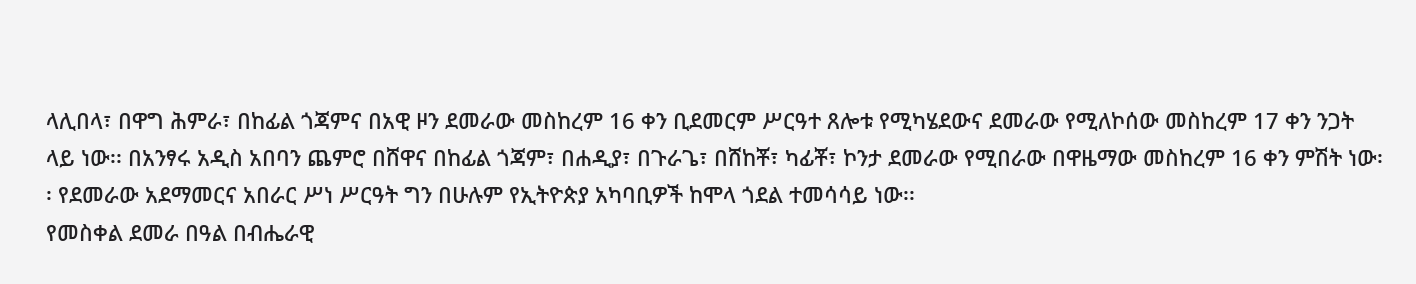ላሊበላ፣ በዋግ ሕምራ፣ በከፊል ጎጃምና በአዊ ዞን ደመራው መስከረም 16 ቀን ቢደመርም ሥርዓተ ጸሎቱ የሚካሄደውና ደመራው የሚለኮሰው መስከረም 17 ቀን ንጋት ላይ ነው፡፡ በአንፃሩ አዲስ አበባን ጨምሮ በሸዋና በከፊል ጎጃም፣ በሐዲያ፣ በጉራጌ፣ በሸከቾ፣ ካፊቾ፣ ኮንታ ደመራው የሚበራው በዋዜማው መስከረም 16 ቀን ምሽት ነው፡፡ የደመራው አደማመርና አበራር ሥነ ሥርዓት ግን በሁሉም የኢትዮጵያ አካባቢዎች ከሞላ ጎደል ተመሳሳይ ነው፡፡
የመስቀል ደመራ በዓል በብሔራዊ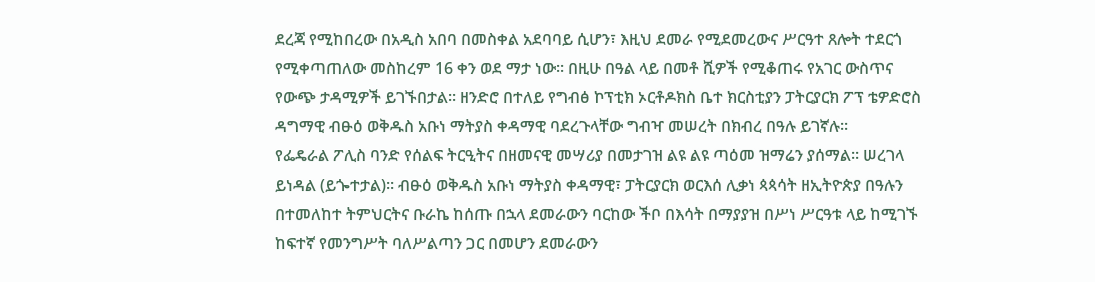ደረጃ የሚከበረው በአዲስ አበባ በመስቀል አደባባይ ሲሆን፣ እዚህ ደመራ የሚደመረውና ሥርዓተ ጸሎት ተደርጎ የሚቀጣጠለው መስከረም 16 ቀን ወደ ማታ ነው፡፡ በዚሁ በዓል ላይ በመቶ ሺዎች የሚቆጠሩ የአገር ውስጥና የውጭ ታዳሚዎች ይገኙበታል፡፡ ዘንድሮ በተለይ የግብፅ ኮፕቲክ ኦርቶዶክስ ቤተ ክርስቲያን ፓትርያርክ ፖፕ ቴዎድሮስ ዳግማዊ ብፁዕ ወቅዱስ አቡነ ማትያስ ቀዳማዊ ባደረጉላቸው ግብዣ መሠረት በክብረ በዓሉ ይገኛሉ፡፡
የፌዴራል ፖሊስ ባንድ የሰልፍ ትርዒትና በዘመናዊ መሣሪያ በመታገዝ ልዩ ልዩ ጣዕመ ዝማሬን ያሰማል፡፡ ሠረገላ ይነዳል (ይጐተታል)፡፡ ብፁዕ ወቅዱስ አቡነ ማትያስ ቀዳማዊ፣ ፓትርያርክ ወርእሰ ሊቃነ ጳጳሳት ዘኢትዮጵያ በዓሉን በተመለከተ ትምህርትና ቡራኬ ከሰጡ በኋላ ደመራውን ባርከው ችቦ በእሳት በማያያዝ በሥነ ሥርዓቱ ላይ ከሚገኙ ከፍተኛ የመንግሥት ባለሥልጣን ጋር በመሆን ደመራውን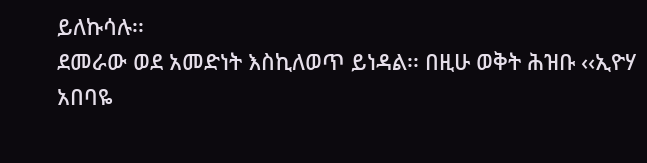ይለኩሳሉ፡፡
ደመራው ወደ አመድነት እስኪለወጥ ይነዳል፡፡ በዚሁ ወቅት ሕዝቡ ‹‹ኢዮሃ አበባዬ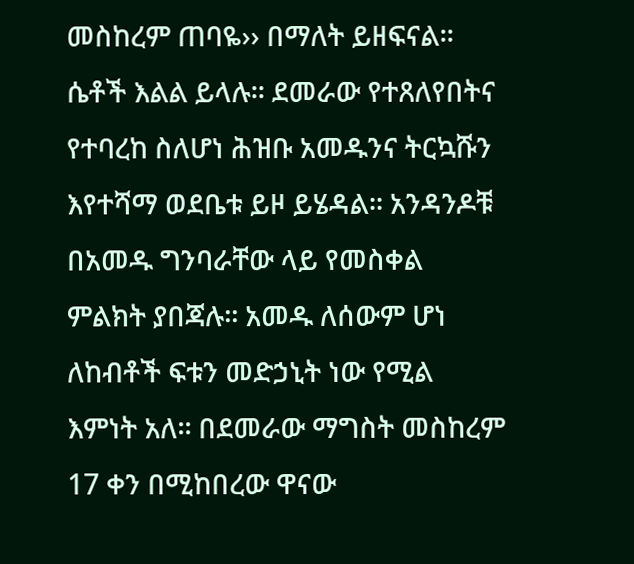መስከረም ጠባዬ›› በማለት ይዘፍናል፡፡ ሴቶች እልል ይላሉ፡፡ ደመራው የተጸለየበትና የተባረከ ስለሆነ ሕዝቡ አመዱንና ትርኳሹን እየተሻማ ወደቤቱ ይዞ ይሄዳል፡፡ አንዳንዶቹ በአመዱ ግንባራቸው ላይ የመስቀል ምልክት ያበጃሉ፡፡ አመዱ ለሰውም ሆነ ለከብቶች ፍቱን መድኃኒት ነው የሚል እምነት አለ፡፡ በደመራው ማግስት መስከረም 17 ቀን በሚከበረው ዋናው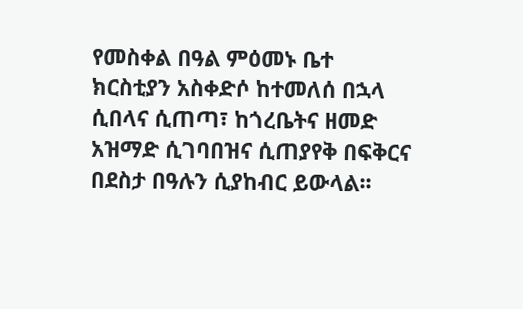የመስቀል በዓል ምዕመኑ ቤተ ክርስቲያን አስቀድሶ ከተመለሰ በኋላ ሲበላና ሲጠጣ፣ ከጎረቤትና ዘመድ አዝማድ ሲገባበዝና ሲጠያየቅ በፍቅርና በደስታ በዓሉን ሲያከብር ይውላል፡፡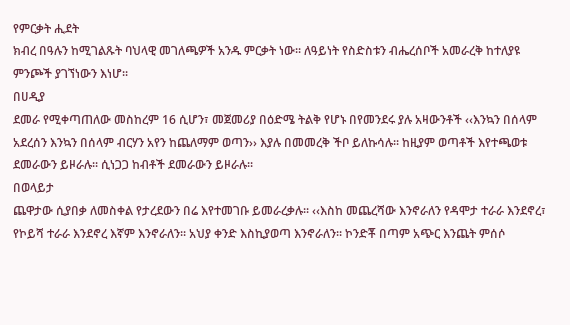የምርቃት ሒደት
ክብረ በዓሉን ከሚገልጹት ባህላዊ መገለጫዎች አንዱ ምርቃት ነው፡፡ ለዓይነት የስድስቱን ብሔረሰቦች አመራረቅ ከተለያዩ ምንጮች ያገኘነውን እነሆ፡፡
በሀዲያ
ደመራ የሚቀጣጠለው መስከረም 16 ሲሆን፣ መጀመሪያ በዕድሜ ትልቅ የሆኑ በየመንደሩ ያሉ አዛውንቶች ‹‹እንኳን በሰላም አደረሰን እንኳን በሰላም ብርሃን አየን ከጨለማም ወጣን›› እያሉ በመመረቅ ችቦ ይለኩሳሉ፡፡ ከዚያም ወጣቶች እየተጫወቱ ደመራውን ይዞራሉ፡፡ ሲነጋጋ ከብቶች ደመራውን ይዞራሉ፡፡
በወላይታ
ጨዋታው ሲያበቃ ለመስቀል የታረደውን በሬ እየተመገቡ ይመራረቃሉ፡፡ ‹‹እስከ መጨረሻው እንኖራለን የዳሞታ ተራራ እንደኖረ፣ የኮይሻ ተራራ እንደኖረ እኛም እንኖራለን፡፡ አህያ ቀንድ እስኪያወጣ እንኖራለን፡፡ ኮንድቾ በጣም አጭር እንጨት ምሰሶ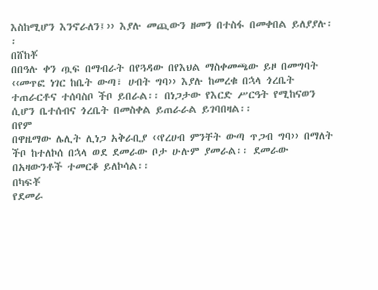እስከሚሆን እንኖራለን፤›› እያሉ መጪውን ዘመን በተስፋ በመቀበል ይለያያሉ፡፡
በሸከቾ
በበዓሉ ቀን ጧፍ በማብራት በየጓዳው በየእህል ማስቀመጫው ይዞ በመግባት ‹‹መጥፎ ነገር ከቤት ውጣ፣ ሀብት ግባ›› እያሉ ከመረቁ በኋላ ጎረቤት ተጠራርቶና ተሰባስቦ ችቦ ይበራል፡፡ በነጋታው የእርድ ሥርዓት የሚከናወን ሲሆን ቤተሰብና ጎረቤት በመስቀል ይጠራራል ይገባበዛል፡፡
በየም
በዋዜማው ሌሊት ሊነጋ አቅራቢያ ‹‹የረሀብ ምንቸት ውጣ ጥጋብ ግባ›› በማለት ችቦ ከተለኮሰ በኋላ ወደ ደመራው ቦታ ሁሉም ያመራል፡፡ ደመራው በአዛውንቶች ተመርቆ ይለኮሳል፡፡
በካፍቾ
የደመራ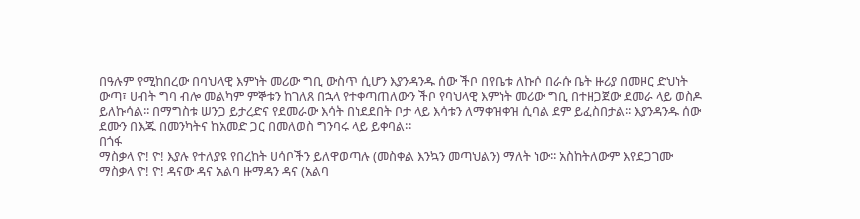በዓሉም የሚከበረው በባህላዊ እምነት መሪው ግቢ ውስጥ ሲሆን እያንዳንዱ ሰው ችቦ በየቤቱ ለኩሶ በራሱ ቤት ዙሪያ በመዞር ድህነት ውጣ፣ ሀብት ግባ ብሎ መልካም ምኞቱን ከገለጸ በኋላ የተቀጣጠለውን ችቦ የባህላዊ እምነት መሪው ግቢ በተዘጋጀው ደመራ ላይ ወስዶ ይለኩሳል፡፡ በማግስቱ ሠንጋ ይታረድና የደመራው እሳት በነደደበት ቦታ ላይ እሳቱን ለማቀዝቀዝ ሲባል ደም ይፈስበታል፡፡ እያንዳንዱ ሰው ደሙን በእጁ በመንካትና ከአመድ ጋር በመለወስ ግንባሩ ላይ ይቀባል፡፡
በጎፋ
ማስቃላ ዮ! ዮ! እያሉ የተለያዩ የበረከት ሀሳቦችን ይለዋወጣሉ (መስቀል እንኳን መጣህልን) ማለት ነው፡፡ አስከትለውም እየደጋገሙ ማስቃላ ዮ! ዮ! ዳናው ዳና አልባ ዙማዳን ዳና (አልባ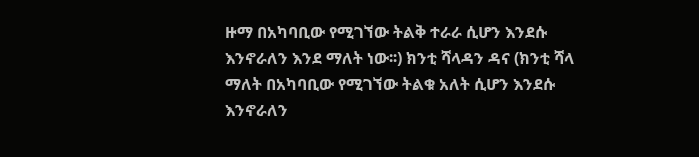ዙማ በአካባቢው የሚገኘው ትልቅ ተራራ ሲሆን እንደሱ እንኖራለን እንደ ማለት ነው፡፡) ክንቲ ሻላዳን ዳና (ክንቲ ሻላ ማለት በአካባቢው የሚገኘው ትልቁ አለት ሲሆን እንደሱ እንኖራለን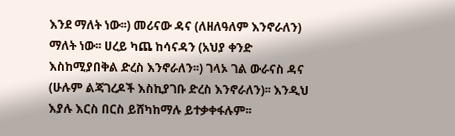እንደ ማለት ነው፡፡) መሪናው ዳና (ለዘለዓለም እንኖራለን) ማለት ነው፡፡ ሀረይ ካጨ ከሳናዳን (አህያ ቀንድ እስከሚያበቅል ድረስ እንኖራለን፡፡) ገላኦ ገል ውራናስ ዳና (ሁሉም ልጃገረዶች እስኪያገቡ ድረስ እንኖራለን)፡፡ እንዲህ እያሉ እርስ በርስ ይሸካከማሉ ይተቃቀፋሉም፡፡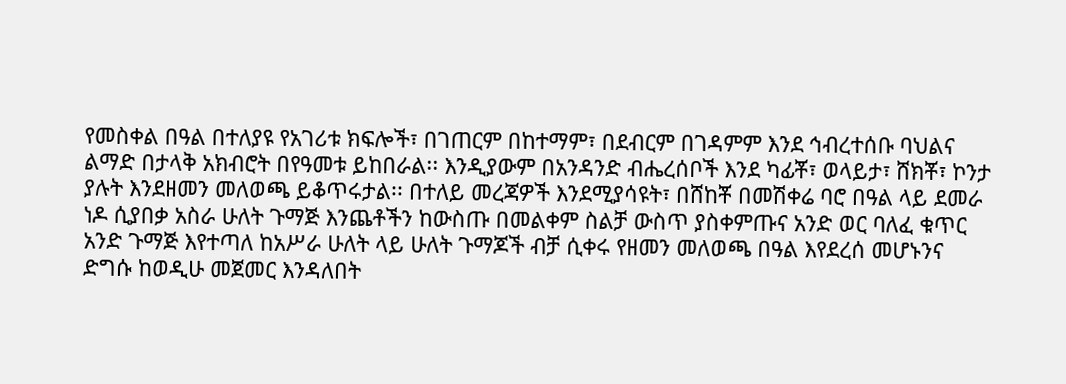የመስቀል በዓል በተለያዩ የአገሪቱ ክፍሎች፣ በገጠርም በከተማም፣ በደብርም በገዳምም እንደ ኅብረተሰቡ ባህልና ልማድ በታላቅ አክብሮት በየዓመቱ ይከበራል፡፡ እንዲያውም በአንዳንድ ብሔረሰቦች እንደ ካፊቾ፣ ወላይታ፣ ሸክቾ፣ ኮንታ ያሉት እንደዘመን መለወጫ ይቆጥሩታል፡፡ በተለይ መረጃዎች እንደሚያሳዩት፣ በሸከቾ በመሽቀሬ ባሮ በዓል ላይ ደመራ ነዶ ሲያበቃ አስራ ሁለት ጉማጅ እንጨቶችን ከውስጡ በመልቀም ስልቻ ውስጥ ያስቀምጡና አንድ ወር ባለፈ ቁጥር አንድ ጉማጅ እየተጣለ ከአሥራ ሁለት ላይ ሁለት ጉማጆች ብቻ ሲቀሩ የዘመን መለወጫ በዓል እየደረሰ መሆኑንና ድግሱ ከወዲሁ መጀመር እንዳለበት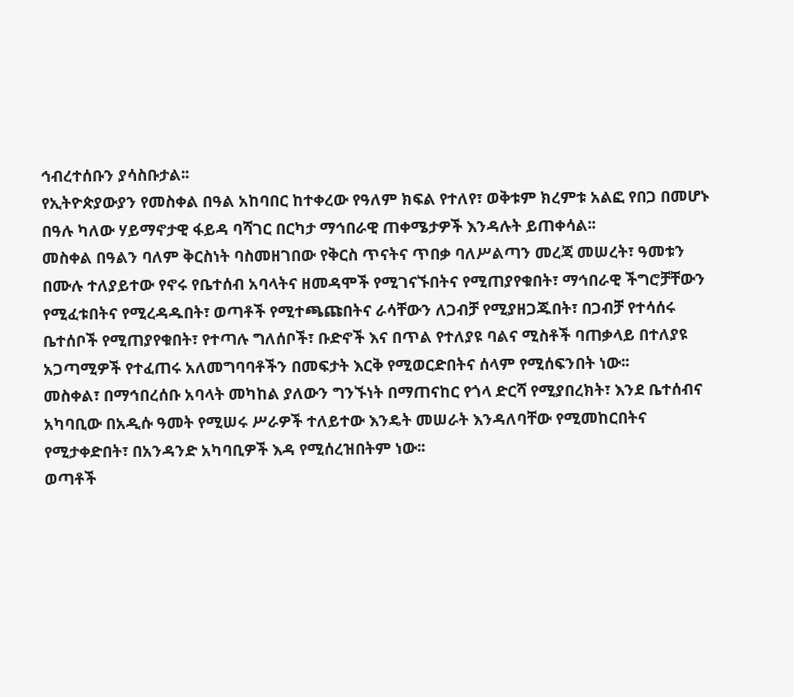ኅብረተሰቡን ያሳስቡታል፡፡
የኢትዮጵያውያን የመስቀል በዓል አከባበር ከተቀረው የዓለም ክፍል የተለየ፣ ወቅቱም ክረምቱ አልፎ የበጋ በመሆኑ በዓሉ ካለው ሃይማኖታዊ ፋይዳ ባሻገር በርካታ ማኅበራዊ ጠቀሜታዎች እንዳሉት ይጠቀሳል፡፡
መስቀል በዓልን ባለም ቅርስነት ባስመዘገበው የቅርስ ጥናትና ጥበቃ ባለሥልጣን መረጃ መሠረት፣ ዓመቱን በሙሉ ተለያይተው የኖሩ የቤተሰብ አባላትና ዘመዳሞች የሚገናኙበትና የሚጠያየቁበት፣ ማኅበራዊ ችግሮቻቸውን የሚፈቱበትና የሚረዳዱበት፣ ወጣቶች የሚተጫጩበትና ራሳቸውን ለጋብቻ የሚያዘጋጁበት፣ በጋብቻ የተሳሰሩ ቤተሰቦች የሚጠያየቁበት፣ የተጣሉ ግለሰቦች፣ ቡድኖች እና በጥል የተለያዩ ባልና ሚስቶች ባጠቃላይ በተለያዩ አጋጣሚዎች የተፈጠሩ አለመግባባቶችን በመፍታት እርቅ የሚወርድበትና ሰላም የሚሰፍንበት ነው፡፡
መስቀል፣ በማኅበረሰቡ አባላት መካከል ያለውን ግንኙነት በማጠናከር የጎላ ድርሻ የሚያበረክት፣ እንደ ቤተሰብና አካባቢው በአዲሱ ዓመት የሚሠሩ ሥራዎች ተለይተው እንዴት መሠራት እንዳለባቸው የሚመከርበትና የሚታቀድበት፣ በአንዳንድ አካባቢዎች እዳ የሚሰረዝበትም ነው፡፡
ወጣቶች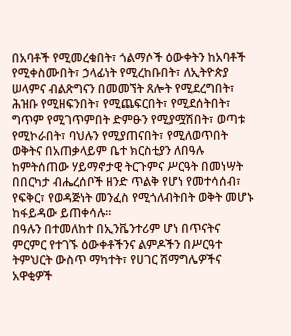በአባቶች የሚመረቁበት፣ ጎልማሶች ዕውቀትን ከአባቶች የሚቀስሙበት፣ ኃላፊነት የሚረከቡበት፣ ለኢትዮጵያ ሠላምና ብልጽግናን በመመኘት ጸሎት የሚደረግበት፣ ሕዝቡ የሚዘፍንበት፣ የሚጨፍርበት፣ የሚደሰትበት፣ ግጥም የሚገጥምበት ድምፁን የሚያሟሽበት፣ ወጣቱ የሚኮራበት፣ ባህሉን የሚያጠናበት፣ የሚለወጥበት ወቅትና በአጠቃላይም ቤተ ክርስቲያን ለበዓሉ ከምትሰጠው ሃይማኖታዊ ትርጉምና ሥርዓት በመነሣት በበርካታ ብሔረሰቦች ዘንድ ጥልቅ የሆነ የመተሳሰብ፣ የፍቅር፣ የወዳጅነት መንፈስ የሚጎለብትበት ወቅት መሆኑ ከፋይዳው ይጠቀሳሉ፡፡
በዓሉን በተመለከተ በኢንቬንተሪም ሆነ በጥናትና ምርምር የተገኙ ዕውቀቶችንና ልምዶችን በሥርዓተ ትምህርት ውስጥ ማካተት፣ የሀገር ሽማግሌዎችና አዋቂዎች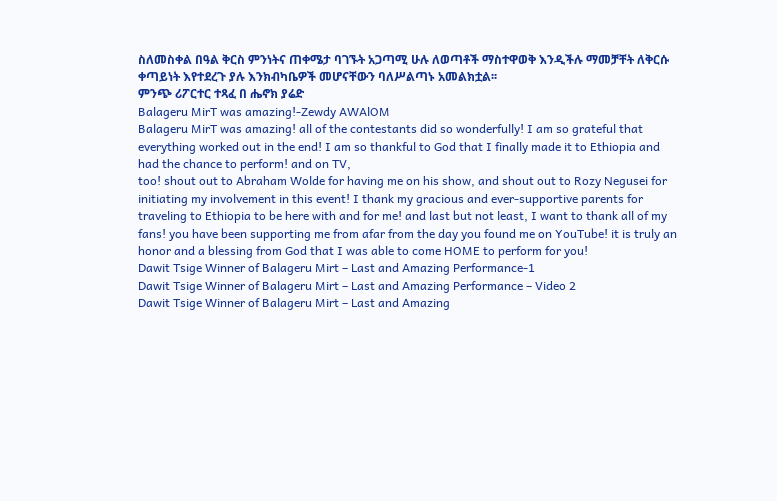ስለመስቀል በዓል ቅርስ ምንነትና ጠቀሜታ ባገኙት አጋጣሚ ሁሉ ለወጣቶች ማስተዋወቅ እንዲችሉ ማመቻቸት ለቅርሱ ቀጣይነት እየተደረጉ ያሉ እንክብካቤዎች መሆናቸውን ባለሥልጣኑ አመልክቷል፡፡
ምንጭ ሪፖርተር ተጻፈ በ ሔኖክ ያሬድ
Balageru MirT was amazing!-Zewdy AWAlOM
Balageru MirT was amazing! all of the contestants did so wonderfully! I am so grateful that everything worked out in the end! I am so thankful to God that I finally made it to Ethiopia and had the chance to perform! and on TV,
too! shout out to Abraham Wolde for having me on his show, and shout out to Rozy Negusei for initiating my involvement in this event! I thank my gracious and ever-supportive parents for traveling to Ethiopia to be here with and for me! and last but not least, I want to thank all of my fans! you have been supporting me from afar from the day you found me on YouTube! it is truly an honor and a blessing from God that I was able to come HOME to perform for you!
Dawit Tsige Winner of Balageru Mirt – Last and Amazing Performance-1
Dawit Tsige Winner of Balageru Mirt – Last and Amazing Performance – Video 2
Dawit Tsige Winner of Balageru Mirt – Last and Amazing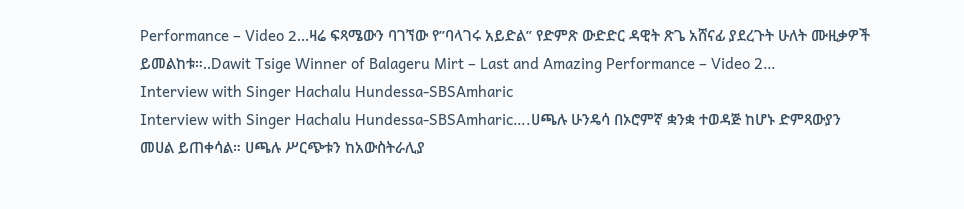Performance – Video 2…ዛሬ ፍጻሜውን ባገኘው የ”ባላገሩ አይድል” የድምጽ ውድድር ዳዊት ጽጌ አሸናፊ ያደረጉት ሁለት ሙዚቃዎች ይመልከቱ።..Dawit Tsige Winner of Balageru Mirt – Last and Amazing Performance – Video 2…
Interview with Singer Hachalu Hundessa-SBSAmharic
Interview with Singer Hachalu Hundessa-SBSAmharic….ሀጫሉ ሁንዴሳ በኦሮምኛ ቋንቋ ተወዳጅ ከሆኑ ድምጻውያን መሀል ይጠቀሳል። ሀጫሉ ሥርጭቱን ከአውስትራሊያ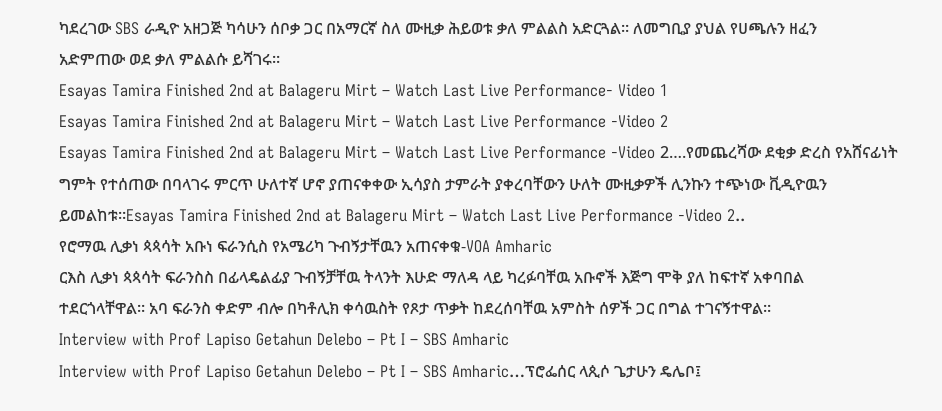ካደረገው SBS ራዲዮ አዘጋጅ ካሳሁን ሰቦቃ ጋር በአማርኛ ስለ ሙዚቃ ሕይወቱ ቃለ ምልልስ አድርጓል። ለመግቢያ ያህል የሀጫሉን ዘፈን አድምጠው ወደ ቃለ ምልልሱ ይሻገሩ።
Esayas Tamira Finished 2nd at Balageru Mirt – Watch Last Live Performance- Video 1
Esayas Tamira Finished 2nd at Balageru Mirt – Watch Last Live Performance -Video 2
Esayas Tamira Finished 2nd at Balageru Mirt – Watch Last Live Performance -Video 2….የመጨረሻው ደቂቃ ድረስ የአሸናፊነት ግምት የተሰጠው በባላገሩ ምርጥ ሁለተኛ ሆኖ ያጠናቀቀው ኢሳያስ ታምራት ያቀረባቸውን ሁለት ሙዚቃዎች ሊንኩን ተጭነው ቪዲዮዉን ይመልከቱ።Esayas Tamira Finished 2nd at Balageru Mirt – Watch Last Live Performance -Video 2..
የሮማዉ ሊቃነ ጳጳሳት አቡነ ፍራንሲስ የአሜሪካ ጉብኝታቸዉን አጠናቀቁ-VOA Amharic
ርእስ ሊቃነ ጳጳሳት ፍራንስስ በፊላዴልፊያ ጉብኝቻቸዉ ትላንት እሁድ ማለዳ ላይ ካረፉባቸዉ አቡኖች እጅግ ሞቅ ያለ ከፍተኛ አቀባበል ተደርጎላቸዋል። አባ ፍራንስ ቀድም ብሎ በካቶሊክ ቀሳዉስት የጾታ ጥቃት ከደረሰባቸዉ አምስት ሰዎች ጋር በግል ተገናኝተዋል።
Interview with Prof Lapiso Getahun Delebo – Pt I – SBS Amharic
Interview with Prof Lapiso Getahun Delebo – Pt I – SBS Amharic…ፕሮፌሰር ላጲሶ ጌታሁን ዴሌቦ፤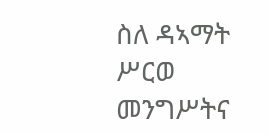ስለ ዳኣማት ሥርወ መንግሥትና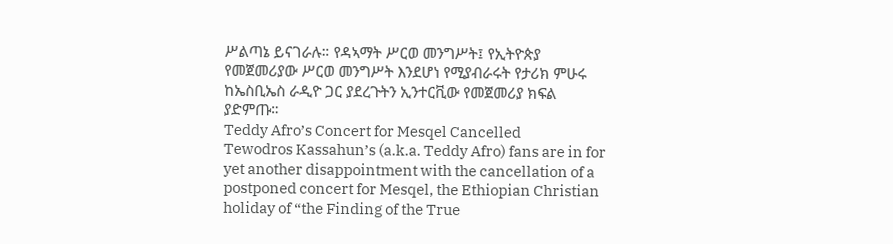ሥልጣኔ ይናገራሉ። የዳኣማት ሥርወ መንግሥት፤ የኢትዮጵያ የመጀመሪያው ሥርወ መንግሥት እንደሆነ የሚያብራሩት የታሪክ ምሁሩ ከኤስቢኤስ ራዲዮ ጋር ያደረጉትን ኢንተርቪው የመጀመሪያ ክፍል ያድምጡ።
Teddy Afro’s Concert for Mesqel Cancelled
Tewodros Kassahun’s (a.k.a. Teddy Afro) fans are in for yet another disappointment with the cancellation of a postponed concert for Mesqel, the Ethiopian Christian holiday of “the Finding of the True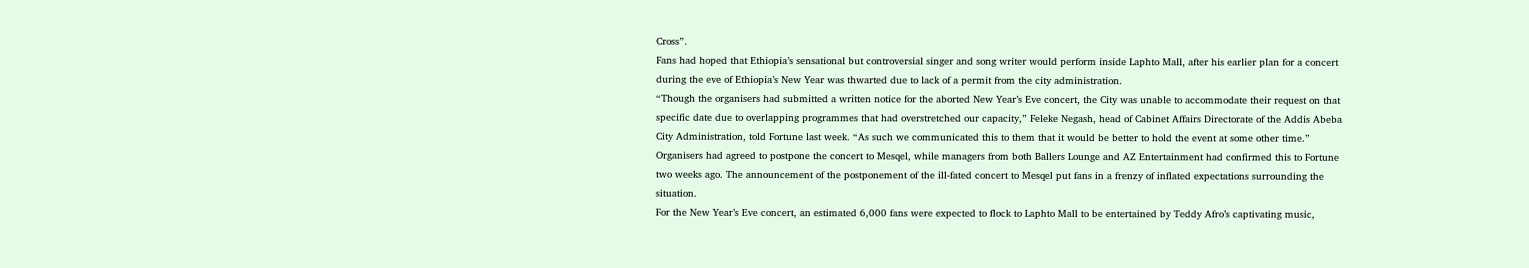Cross”.
Fans had hoped that Ethiopia’s sensational but controversial singer and song writer would perform inside Laphto Mall, after his earlier plan for a concert during the eve of Ethiopia’s New Year was thwarted due to lack of a permit from the city administration.
“Though the organisers had submitted a written notice for the aborted New Year’s Eve concert, the City was unable to accommodate their request on that specific date due to overlapping programmes that had overstretched our capacity,” Feleke Negash, head of Cabinet Affairs Directorate of the Addis Abeba City Administration, told Fortune last week. “As such we communicated this to them that it would be better to hold the event at some other time.”
Organisers had agreed to postpone the concert to Mesqel, while managers from both Ballers Lounge and AZ Entertainment had confirmed this to Fortune two weeks ago. The announcement of the postponement of the ill-fated concert to Mesqel put fans in a frenzy of inflated expectations surrounding the situation.
For the New Year’s Eve concert, an estimated 6,000 fans were expected to flock to Laphto Mall to be entertained by Teddy Afro’s captivating music,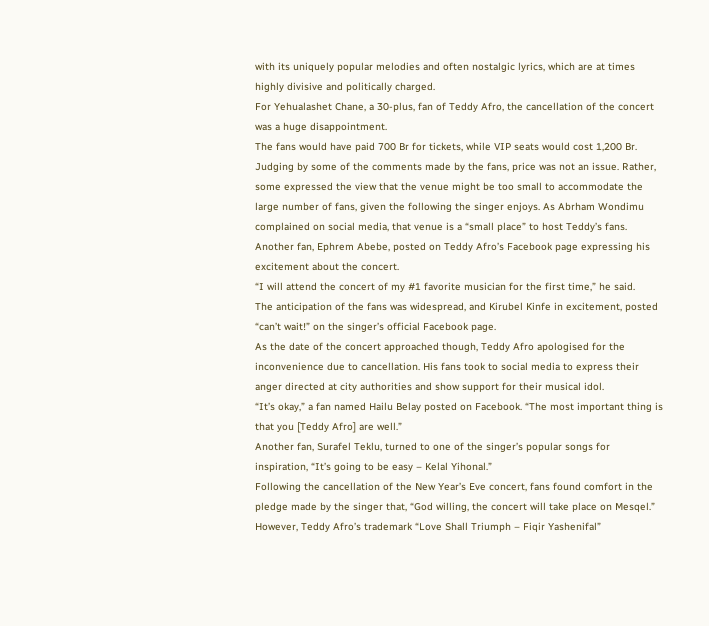with its uniquely popular melodies and often nostalgic lyrics, which are at times highly divisive and politically charged.
For Yehualashet Chane, a 30-plus, fan of Teddy Afro, the cancellation of the concert was a huge disappointment.
The fans would have paid 700 Br for tickets, while VIP seats would cost 1,200 Br. Judging by some of the comments made by the fans, price was not an issue. Rather, some expressed the view that the venue might be too small to accommodate the large number of fans, given the following the singer enjoys. As Abrham Wondimu complained on social media, that venue is a “small place” to host Teddy’s fans.
Another fan, Ephrem Abebe, posted on Teddy Afro’s Facebook page expressing his excitement about the concert.
“I will attend the concert of my #1 favorite musician for the first time,” he said.
The anticipation of the fans was widespread, and Kirubel Kinfe in excitement, posted “can’t wait!” on the singer’s official Facebook page.
As the date of the concert approached though, Teddy Afro apologised for the inconvenience due to cancellation. His fans took to social media to express their anger directed at city authorities and show support for their musical idol.
“It’s okay,” a fan named Hailu Belay posted on Facebook. “The most important thing is that you [Teddy Afro] are well.”
Another fan, Surafel Teklu, turned to one of the singer’s popular songs for inspiration, “It’s going to be easy – Kelal Yihonal.”
Following the cancellation of the New Year’s Eve concert, fans found comfort in the pledge made by the singer that, “God willing, the concert will take place on Mesqel.”
However, Teddy Afro’s trademark “Love Shall Triumph – Fiqir Yashenifal”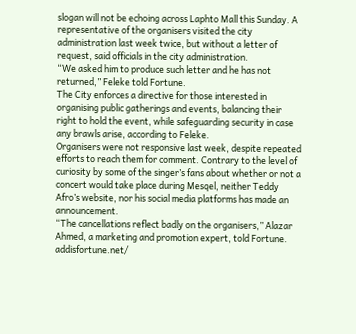slogan will not be echoing across Laphto Mall this Sunday. A representative of the organisers visited the city administration last week twice, but without a letter of request, said officials in the city administration.
“We asked him to produce such letter and he has not returned,” Feleke told Fortune.
The City enforces a directive for those interested in organising public gatherings and events, balancing their right to hold the event, while safeguarding security in case any brawls arise, according to Feleke.
Organisers were not responsive last week, despite repeated efforts to reach them for comment. Contrary to the level of curiosity by some of the singer’s fans about whether or not a concert would take place during Mesqel, neither Teddy Afro’s website, nor his social media platforms has made an announcement.
“The cancellations reflect badly on the organisers,” Alazar Ahmed, a marketing and promotion expert, told Fortune.
addisfortune.net/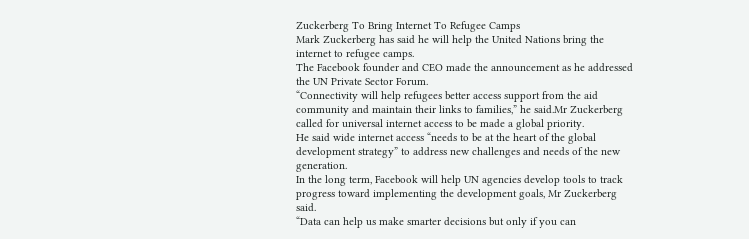Zuckerberg To Bring Internet To Refugee Camps
Mark Zuckerberg has said he will help the United Nations bring the internet to refugee camps.
The Facebook founder and CEO made the announcement as he addressed the UN Private Sector Forum.
“Connectivity will help refugees better access support from the aid community and maintain their links to families,” he said.Mr Zuckerberg called for universal internet access to be made a global priority.
He said wide internet access “needs to be at the heart of the global development strategy” to address new challenges and needs of the new generation.
In the long term, Facebook will help UN agencies develop tools to track progress toward implementing the development goals, Mr Zuckerberg said.
“Data can help us make smarter decisions but only if you can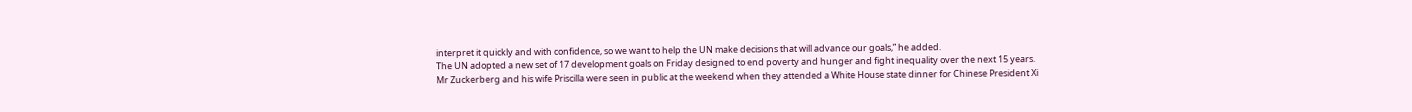interpret it quickly and with confidence, so we want to help the UN make decisions that will advance our goals,” he added.
The UN adopted a new set of 17 development goals on Friday designed to end poverty and hunger and fight inequality over the next 15 years.
Mr Zuckerberg and his wife Priscilla were seen in public at the weekend when they attended a White House state dinner for Chinese President Xi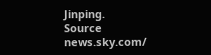Jinping.
Source news.sky.com/